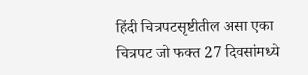हिंदी चित्रपटसृष्टीतील असा एका चित्रपट जो फक्त 27 दिवसांमध्ये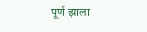पूर्ण झाला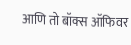आणि तो बॉक्स ऑफिवर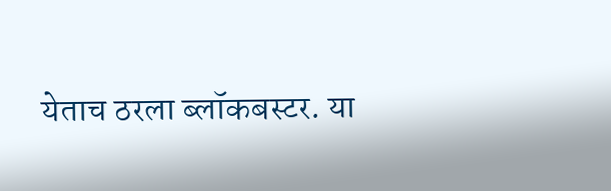येताच ठरला ब्लॉकबस्टर. या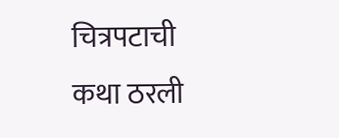चित्रपटाची कथा ठरली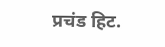प्रचंड हिट.